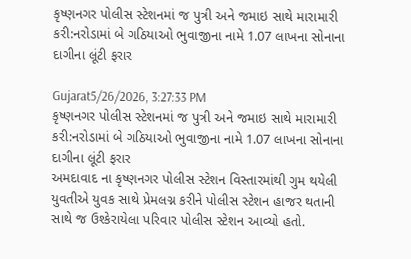કૃષ્ણનગર પોલીસ સ્ટેશનમાં જ પુત્રી અને જમાઇ સાથે મારામારી કરી:નરોડામાં બે ગઠિયાઓ ભુવાજીના નામે 1.07 લાખના સોનાના દાગીના લૂંટી ફરાર

Gujarat5/26/2026, 3:27:33 PM
કૃષ્ણનગર પોલીસ સ્ટેશનમાં જ પુત્રી અને જમાઇ સાથે મારામારી કરી:નરોડામાં બે ગઠિયાઓ ભુવાજીના નામે 1.07 લાખના સોનાના દાગીના લૂંટી ફરાર
અમદાવાદ ના કૃષ્ણનગર પોલીસ સ્ટેશન વિસ્તારમાંથી ગુમ થયેલી યુવતીએ યુવક સાથે પ્રેમલગ્ન કરીને પોલીસ સ્ટેશન હાજર થતાની સાથે જ ઉશ્કેરાયેલા પરિવાર પોલીસ સ્ટેશન આવ્યો હતો.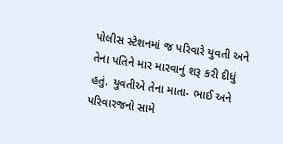પોલીસ સ્ટેશનમાં જ પરિવારે યુવતી અને તેના પતિને માર મારવાનું શરૂ કરી દીધું હતું. યુવતીએ તેના માતા- ભાઈ અને પરિવારજનો સામે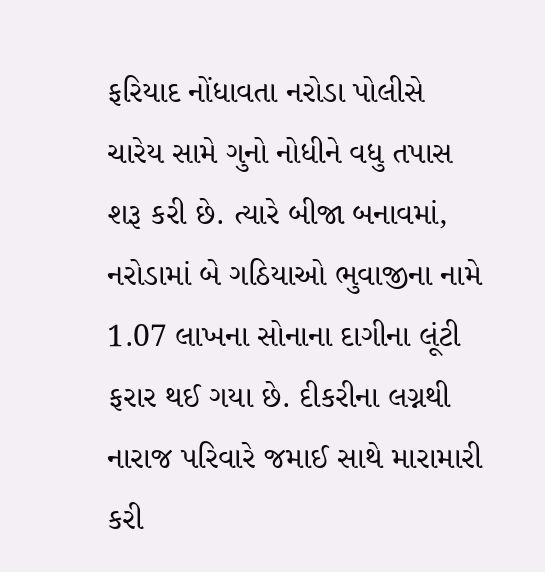ફરિયાદ નોંધાવતા નરોડા પોલીસે ચારેય સામે ગુનો નોધીને વધુ તપાસ શરૂ કરી છે. ત્યારે બીજા બનાવમાં, નરોડામાં બે ગઠિયાઓ ભુવાજીના નામે 1.07 લાખના સોનાના દાગીના લૂંટી ફરાર થઈ ગયા છે. દીકરીના લગ્નથી નારાજ પરિવારે જમાઈ સાથે મારામારી કરી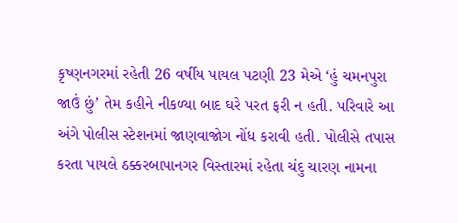કૃષ્ણનગરમાં રહેતી 26 વર્ષીય પાયલ પટણી 23 મેએ ‘હું ચમનપુરા જાઉં છું’ તેમ કહીને નીકળ્યા બાદ ઘરે પરત ફરી ન હતી. પરિવારે આ અંગે પોલીસ સ્ટેશનમાં જાણવાજોગ નોંધ કરાવી હતી. પોલીસે તપાસ કરતા પાયલે ઠક્કરબાપાનગર વિસ્તારમાં રહેતા ચંદુ ચારણ નામના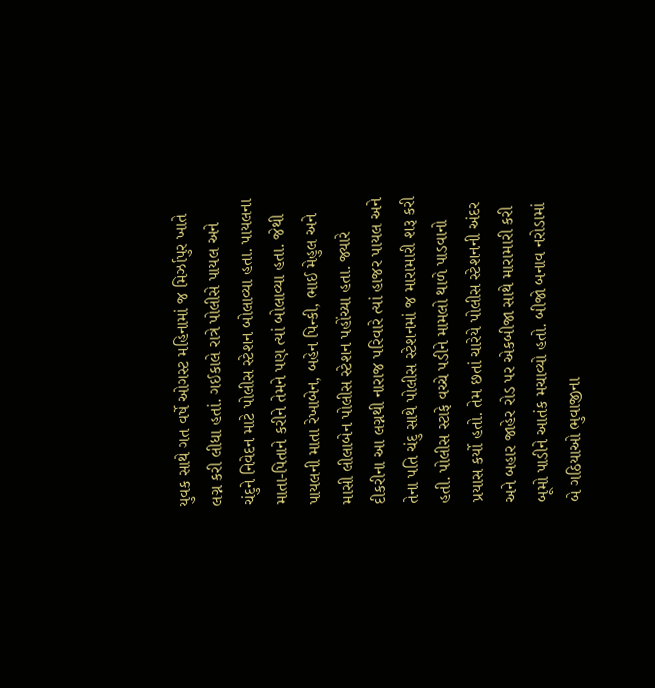યુવક સાથે ગત વર્ષે ઓગસ્ટ મહિનામાં જ મિર્ઝાપુર ખાતે લગ્ન કરી લીધા હતાં. ગઈકાલે રાત્રે પોલીસે પાયલ અને ચંદુને નિવેદન માટે પોલીસ સ્ટેશન બોલાવ્યા હતા. પાયલના માતા-પિતાને કરીને તેમને પણ ત્યાં બોલાવ્યા હતા. જેથી પાયલની માતા રેખાબેન, બહેન પિન્કી, ભાઈ મેહુલ અને માસી લીલાબેન પોલીસ સ્ટેશન પહોંચ્યા હતા. જ્યારે દીકરીના આ લગ્નથી નારાજ પરિવારે ત્યાં હાજર પાયલ અને તેના પતિ ચંદુ સાથે પોલીસ સ્ટેશનમાં જ મારામારી શરૂ કરી હતી. પોલીસ સ્ટાફે વચ્ચે પડીને મામલો થાળે પાડવાનો પ્રયાસ કર્યો હતો. તેમ છતાં ચારેયે પોલીસ સ્ટેશનની અંદર અને બહાર જાહેર રોડ પર એકબીજા સાથે મારામારી કરી બૂમો પાડીને આતંક મચાવ્યો હતો. બીજો બનાવ નરોડામાં બે ગઠિયાઓ ભુવાજીના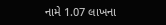નામે 1.07 લાખના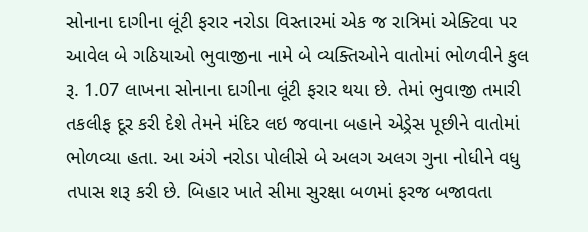સોનાના દાગીના લૂંટી ફરાર નરોડા વિસ્તારમાં એક જ રાત્રિમાં એક્ટિવા પર આવેલ બે ગઠિયાઓ ભુવાજીના નામે બે વ્યક્તિઓને વાતોમાં ભોળવીને કુલ રૂ. 1.07 લાખના સોનાના દાગીના લૂંટી ફરાર થયા છે. તેમાં ભુવાજી તમારી તકલીફ દૂર કરી દેશે તેમને મંદિર લઇ જવાના બહાને એડ્રેસ પૂછીને વાતોમાં ભોળવ્યા હતા. આ અંગે નરોડા પોલીસે બે અલગ અલગ ગુના નોધીને વધુ તપાસ શરૂ કરી છે. બિહાર ખાતે સીમા સુરક્ષા બળમાં ફરજ બજાવતા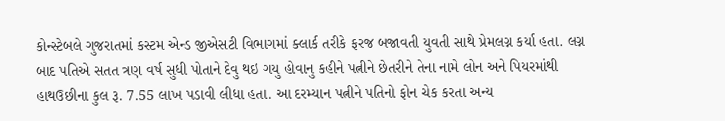કોન્સ્ટેબલે ગુજરાતમાં કસ્ટમ એન્ડ જીએસટી વિભાગમાં ક્લાર્ક તરીકે ફરજ બજાવતી યુવતી સાથે પ્રેમલગ્ન કર્યા હતા. લગ્ન બાદ પતિએ સતત ત્રણ વર્ષ સુધી પોતાને દેવુ થઇ ગયુ હોવાનુ કહીને પત્નીને છેતરીને તેના નામે લોન અને પિયરમાંથી હાથઉછીના કુલ રૂ. 7.55 લાખ પડાવી લીધા હતા. આ દરમ્યાન પત્નીને પતિનો ફોન ચેક કરતા અન્ય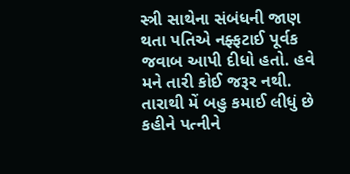સ્ત્રી સાથેના સંબંધની જાણ થતા પતિએ નફ્ફટાઈ પૂર્વક જવાબ આપી દીધો હતો. હવે મને તારી કોઈ જરૂર નથી. તારાથી મેં બહુ કમાઈ લીધું છે કહીને પત્નીને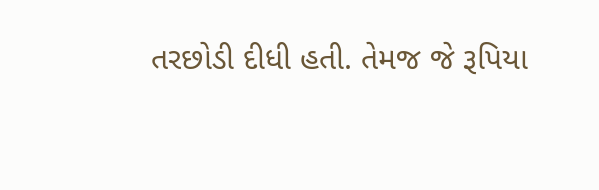તરછોડી દીધી હતી. તેમજ જે રૂપિયા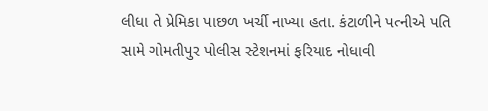લીધા તે પ્રેમિકા પાછળ ખર્ચી નાખ્યા હતા. કંટાળીને પત્નીએ પતિ સામે ગોમતીપુર પોલીસ સ્ટેશનમાં ફરિયાદ નોધાવી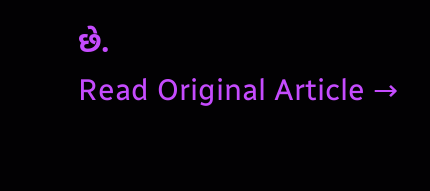છે.
Read Original Article →